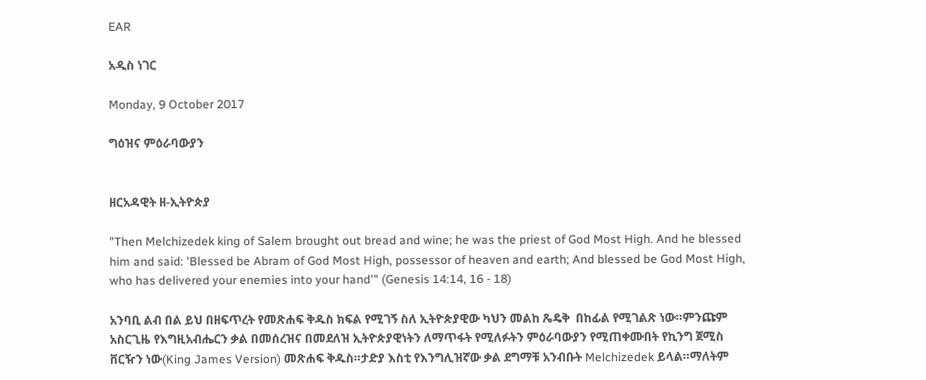EAR

አዲስ ነገር

Monday, 9 October 2017

ግዕዝና ምዕራባውያን


ዘርአዳዊት ዘ-ኢትዮጵያ

"Then Melchizedek king of Salem brought out bread and wine; he was the priest of God Most High. And he blessed him and said: 'Blessed be Abram of God Most High, possessor of heaven and earth; And blessed be God Most High, who has delivered your enemies into your hand'" (Genesis 14:14, 16 - 18)

አንባቢ ልብ በል ይህ በዘፍጥረት የመጽሐፍ ቅዱስ ክፍል የሚገኝ ስለ ኢትዮጵያዊው ካህን መልከ ጼዴቅ  በከፊል የሚገልጽ ነው።ምንጩም አስርጊዜ የእግዚአብሔርን ቃል በመሰረዝና በመደለዝ ኢትዮጵያዊነትን ለማጥፋት የሚለፉትን ምዕራባውያን የሚጠቀሙበት የኪንግ ጀሚስ ቨርዥን ነው(King James Version) መጽሐፍ ቅዱስ።ታድያ እስቲ የእንግሊዝኛው ቃል ደግማቹ አንብቡት Melchizedek ይላል።ማለትም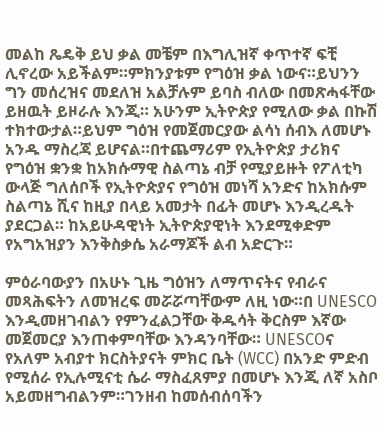መልከ ጼዴቅ ይህ ቃል መቼም በእግሊዝኛ ቀጥተኛ ፍቺ ሊኖረው አይችልም።ምክንያቱም የግዕዝ ቃል ነውና።ይህንን ግን መሰረዝና መደለዝ አልቻሉም ይባስ ብለው በመጽሓፋቸው ይዘዉት ይዞራሉ እንጂ። አሁንም ኢትዮጵያ የሚለው ቃል በኩሽ ተክተውታል።ይህም ግዕዝ የመጀመርያው ልሳነ ሰብእ ለመሆኑ አንዱ ማስረጃ ይሆናል።በተጨማሪም የኢትዮጵያ ታሪክና የግዕዝ ቋንቋ ከአክሱማዊ ስልጣኔ ብቻ የሚያይዙት የፖለቲካ ውላጅ ግለሰቦች የኢትዮጵያና የግዕዝ መነሻ አንድና ከአክሱም ስልጣኔ ሺና ከዚያ በላይ አመታት በፊት መሆኑ እንዲረዱት ያደርጋል። ከአይሁዳዊነት ኢትዮጵያዊነት እንደሚቀድም የአግአዝያን እንቅስቃሴ አራማጆች ልብ አድርጉ።

ምዕራባውያን በአሁኑ ጊዜ ግዕዝን ለማጥናትና የብራና መጻሕፍትን ለመዝረፍ መሯሯጣቸውም ለዚ ነው።በ UNESCO እንዲመዘገብልን የምንፈልጋቸው ቅዱሳት ቅርስም እኛው መጀመርያ እንጠቀምባቸው እንዳንባቸው። UNESCOና የአለም አብያተ ክርስትያናት ምክር ቤት (WCC) በአንድ ምድብ የሚሰራ የኢሉሚናቲ ሴራ ማስፈጸምያ በመሆኑ እንጂ ለኛ አስቦ አይመዘግብልንም።ገንዘብ ከመሰብሰባችን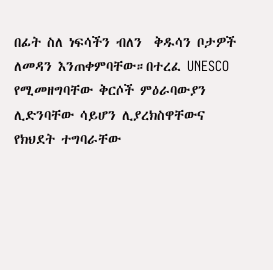በፊት ስለ ነፍሳችን ብለን  ቅዱሳን ቦታዎች ለመዳን እንጠቀምባቸው።በተረፈ UNESCO የሚመዘግባቸው ቅርሶች ምዕራባውያን ሊድንባቸው ሳይሆን ሊያረክስዋቸውና የክህደት ተግባራቸው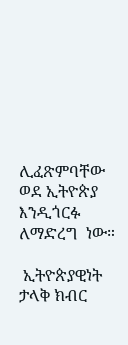ሊፈጽምባቸው ወደ ኢትዮጵያ እንዲጎርፉ ለማድረግ  ነው።

 ኢትዮጵያዊነት ታላቅ ክብር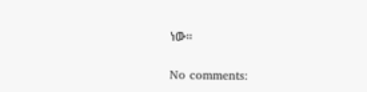ነው።

No comments: